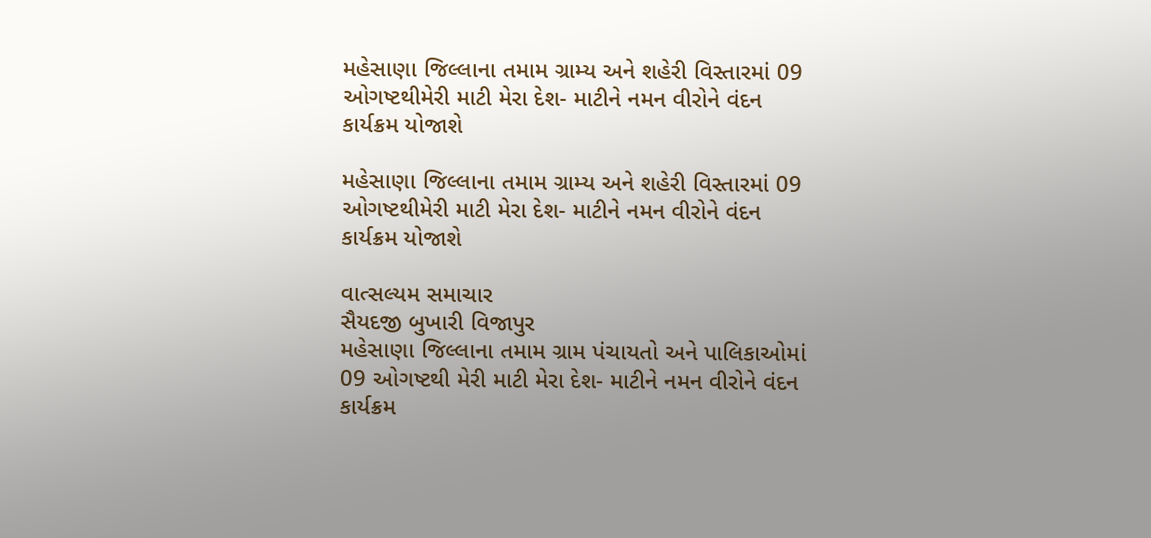મહેસાણા જિલ્લાના તમામ ગ્રામ્ય અને શહેરી વિસ્તારમાં 09 ઓગષ્ટથીમેરી માટી મેરા દેશ- માટીને નમન વીરોને વંદન કાર્યક્રમ યોજાશે

મહેસાણા જિલ્લાના તમામ ગ્રામ્ય અને શહેરી વિસ્તારમાં 09 ઓગષ્ટથીમેરી માટી મેરા દેશ- માટીને નમન વીરોને વંદન કાર્યક્રમ યોજાશે

વાત્સલ્યમ સમાચાર
સૈયદજી બુખારી વિજાપુર
મહેસાણા જિલ્લાના તમામ ગ્રામ પંચાયતો અને પાલિકાઓમાં 09 ઓગષ્ટથી મેરી માટી મેરા દેશ- માટીને નમન વીરોને વંદન કાર્યક્રમ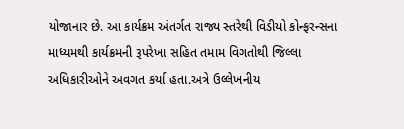યોજાનાર છે. આ કાર્યક્રમ અંતર્ગત રાજ્ય સ્તરેથી વિડીયો કોન્ફરન્સના માધ્યમથી કાર્યક્રમની રૂપરેખા સહિત તમામ વિગતોથી જિલ્લા અધિકારીઓને અવગત કર્યા હતા.અત્રે ઉલ્લેખનીય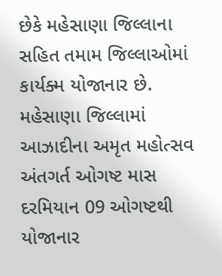છેકે મહેસાણા જિલ્લાના સહિત તમામ જિલ્લાઓમાં કાર્યક્મ યોજાનાર છે.
મહેસાણા જિલ્લામાં આઝાદીના અમૃત મહોત્સવ અંતગર્ત ઓગષ્ટ માસ દરમિયાન 09 ઓગષ્ટથી યોજાનાર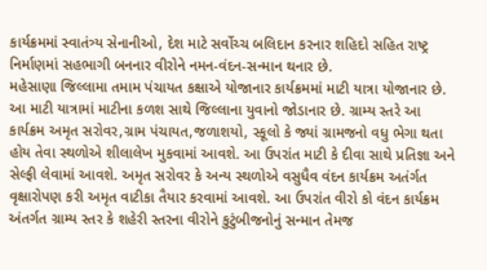કાર્યક્રમમાં સ્વાતંત્ર્ય સેનાનીઓ, દેશ માટે સર્વોચ્ચ બલિદાન કરનાર શહિદો સહિત રાષ્ટ્ર નિર્માણમાં સહભાગી બનનાર વીરોને નમન-વંદન-સન્માન થનાર છે.
મહેસાણા જિલ્લામા તમામ પંચાયત કક્ષાએ યોજાનાર કાર્યક્રમમાં માટી યાત્રા યોજાનાર છે. આ માટી યાત્રામાં માટીના કળશ સાથે જિલ્લાના યુવાનો જોડાનાર છે. ગ્રામ્ય સ્તરે આ કાર્યક્રમ અમૃત સરોવર,ગ્રામ પંચાયત,જળાશયો, સ્કૂલો કે જ્યાં ગ્રામજનો વધુ ભેગા થતા હોય તેવા સ્થળોએ શીલાલેખ મુકવામાં આવશે. આ ઉપરાંત માટી કે દીવા સાથે પ્રતિજ્ઞા અને સેલ્ફી લેવામાં આવશે. અમૃત સરોવર કે અન્ય સ્થળોએ વસુધૈવ વંદન કાર્યક્રમ અતંર્ગત વૃક્ષારોપણ કરી અમૃત વાટીકા તૈયાર કરવામાં આવશે. આ ઉપરાંત વીરો કો વંદન કાર્યક્રમ અંતર્ગત ગ્રામ્ય સ્તર કે શહેરી સ્તરના વીરોને કુટુંબીજનોનું સન્માન તેમજ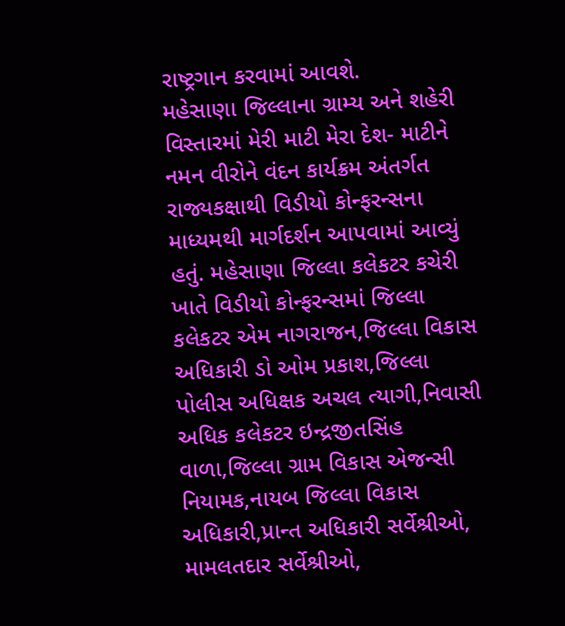રાષ્ટ્રગાન કરવામાં આવશે.
મહેસાણા જિલ્લાના ગ્રામ્ય અને શહેરી વિસ્તારમાં મેરી માટી મેરા દેશ- માટીને નમન વીરોને વંદન કાર્યક્રમ અંતર્ગત રાજ્યકક્ષાથી વિડીયો કોન્ફરન્સના માધ્યમથી માર્ગદર્શન આપવામાં આવ્યું હતું. મહેસાણા જિલ્લા કલેકટર કચેરી ખાતે વિડીયો કોન્ફરન્સમાં જિલ્લા કલેકટર એમ નાગરાજન,જિલ્લા વિકાસ અધિકારી ડો ઓમ પ્રકાશ,જિલ્લા પોલીસ અધિક્ષક અચલ ત્યાગી,નિવાસી અધિક કલેકટર ઇન્દ્રજીતસિંહ વાળા,જિલ્લા ગ્રામ વિકાસ એજન્સી નિયામક,નાયબ જિલ્લા વિકાસ અધિકારી,પ્રાન્ત અધિકારી સર્વેશ્રીઓ, મામલતદાર સર્વેશ્રીઓ,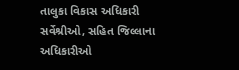તાલુકા વિકાસ અધિકારી સર્વેશ્રીઓ, સહિત જિલ્લાના અધિકારીઓ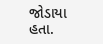જોડાયા હતા.